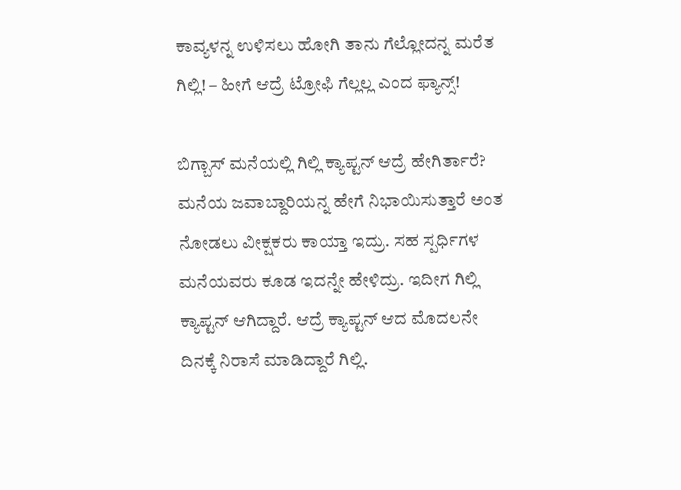ಕಾವ್ಯಳನ್ನ ಉಳಿಸಲು ಹೋಗಿ ತಾನು ಗೆಲ್ಲೋದನ್ನ ಮರೆತ ಗಿಲ್ಲಿ! – ಹೀಗೆ ಆದ್ರೆ ಟ್ರೋಫಿ ಗೆಲ್ಲಲ್ಲ ಎಂದ ಫ್ಯಾನ್ಸ್!

ಬಿಗ್ಬಾಸ್ ಮನೆಯಲ್ಲಿ ಗಿಲ್ಲಿ ಕ್ಯಾಪ್ಟನ್ ಆದ್ರೆ ಹೇಗಿರ್ತಾರೆ? ಮನೆಯ ಜವಾಬ್ದಾರಿಯನ್ನ ಹೇಗೆ ನಿಭಾಯಿಸುತ್ತಾರೆ ಅಂತ ನೋಡಲು ವೀಕ್ಷಕರು ಕಾಯ್ತಾ ಇದ್ರು. ಸಹ ಸ್ಪರ್ಧಿಗಳ ಮನೆಯವರು ಕೂಡ ಇದನ್ನೇ ಹೇಳಿದ್ರು. ಇದೀಗ ಗಿಲ್ಲಿ ಕ್ಯಾಪ್ಟನ್ ಆಗಿದ್ದಾರೆ. ಆದ್ರೆ ಕ್ಯಾಪ್ಟನ್ ಆದ ಮೊದಲನೇ ದಿನಕ್ಕೆ ನಿರಾಸೆ ಮಾಡಿದ್ದಾರೆ ಗಿಲ್ಲಿ.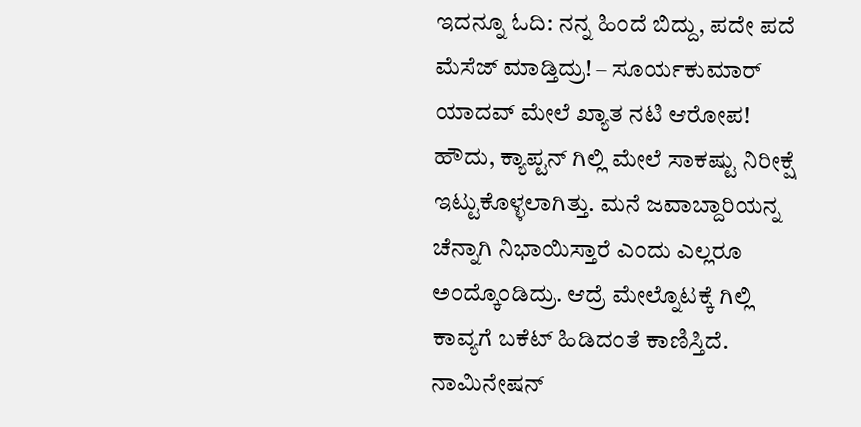ಇದನ್ನೂ ಓದಿ: ನನ್ನ ಹಿಂದೆ ಬಿದ್ದು, ಪದೇ ಪದೆ ಮೆಸೆಜ್ ಮಾಡ್ತಿದ್ರು! – ಸೂರ್ಯಕುಮಾರ್ ಯಾದವ್ ಮೇಲೆ ಖ್ಯಾತ ನಟಿ ಆರೋಪ!
ಹೌದು, ಕ್ಯಾಪ್ಟನ್ ಗಿಲ್ಲಿ ಮೇಲೆ ಸಾಕಷ್ಟು ನಿರೀಕ್ಷೆ ಇಟ್ಟುಕೊಳ್ಳಲಾಗಿತ್ತು. ಮನೆ ಜವಾಬ್ದಾರಿಯನ್ನ ಚೆನ್ನಾಗಿ ನಿಭಾಯಿಸ್ತಾರೆ ಎಂದು ಎಲ್ಲರೂ ಅಂದ್ಕೊಂಡಿದ್ರು. ಆದ್ರೆ ಮೇಲ್ನೊಟಕ್ಕೆ ಗಿಲ್ಲಿ ಕಾವ್ಯಗೆ ಬಕೆಟ್ ಹಿಡಿದಂತೆ ಕಾಣಿಸ್ತಿದೆ. ನಾಮಿನೇಷನ್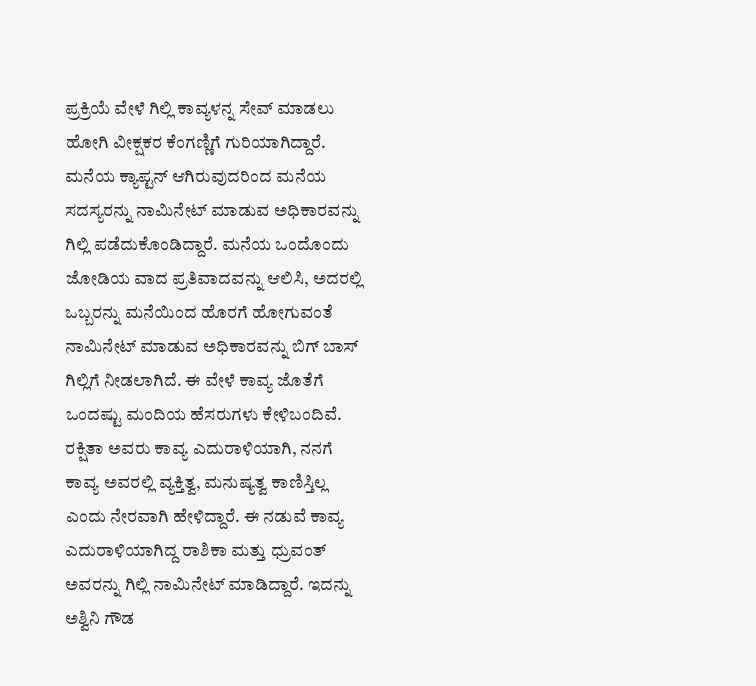ಪ್ರಕ್ರಿಯೆ ವೇಳೆ ಗಿಲ್ಲಿ ಕಾವ್ಯಳನ್ನ ಸೇವ್ ಮಾಡಲು ಹೋಗಿ ವೀಕ್ಷಕರ ಕೆಂಗಣ್ಣಿಗೆ ಗುರಿಯಾಗಿದ್ದಾರೆ.
ಮನೆಯ ಕ್ಯಾಪ್ಟನ್ ಆಗಿರುವುದರಿಂದ ಮನೆಯ ಸದಸ್ಯರನ್ನು ನಾಮಿನೇಟ್ ಮಾಡುವ ಅಧಿಕಾರವನ್ನು ಗಿಲ್ಲಿ ಪಡೆದುಕೊಂಡಿದ್ದಾರೆ. ಮನೆಯ ಒಂದೊಂದು ಜೋಡಿಯ ವಾದ ಪ್ರತಿವಾದವನ್ನು ಆಲಿಸಿ, ಅದರಲ್ಲಿ ಒಬ್ಬರನ್ನು ಮನೆಯಿಂದ ಹೊರಗೆ ಹೋಗುವಂತೆ ನಾಮಿನೇಟ್ ಮಾಡುವ ಅಧಿಕಾರವನ್ನು ಬಿಗ್ ಬಾಸ್ ಗಿಲ್ಲಿಗೆ ನೀಡಲಾಗಿದೆ. ಈ ವೇಳೆ ಕಾವ್ಯ ಜೊತೆಗೆ ಒಂದಷ್ಟು ಮಂದಿಯ ಹೆಸರುಗಳು ಕೇಳಿಬಂದಿವೆ. ರಕ್ಷಿತಾ ಅವರು ಕಾವ್ಯ ಎದುರಾಳಿಯಾಗಿ, ನನಗೆ ಕಾವ್ಯ ಅವರಲ್ಲಿ ವ್ಯಕ್ತಿತ್ವ, ಮನುಷ್ಯತ್ವ ಕಾಣಿಸ್ತಿಲ್ಲ ಎಂದು ನೇರವಾಗಿ ಹೇಳಿದ್ದಾರೆ. ಈ ನಡುವೆ ಕಾವ್ಯ ಎದುರಾಳಿಯಾಗಿದ್ದ ರಾಶಿಕಾ ಮತ್ತು ಧ್ರುವಂತ್ ಅವರನ್ನು ಗಿಲ್ಲಿ ನಾಮಿನೇಟ್ ಮಾಡಿದ್ದಾರೆ. ಇದನ್ನು ಅಶ್ವಿನಿ ಗೌಡ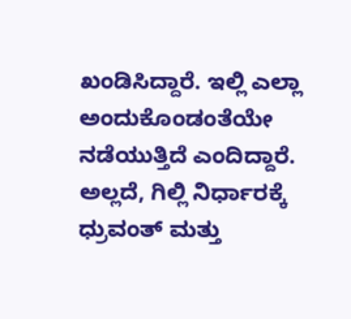ಖಂಡಿಸಿದ್ದಾರೆ. ಇಲ್ಲಿ ಎಲ್ಲಾ ಅಂದುಕೊಂಡಂತೆಯೇ ನಡೆಯುತ್ತಿದೆ ಎಂದಿದ್ದಾರೆ. ಅಲ್ಲದೆ, ಗಿಲ್ಲಿ ನಿರ್ಧಾರಕ್ಕೆ ಧ್ರುವಂತ್ ಮತ್ತು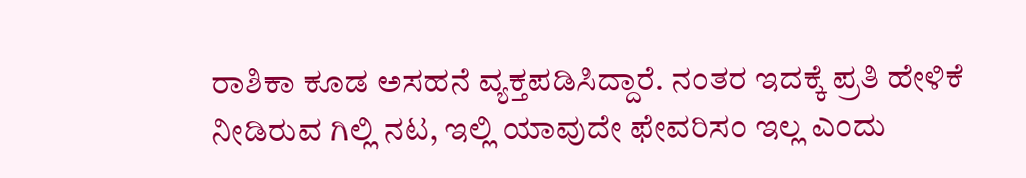ರಾಶಿಕಾ ಕೂಡ ಅಸಹನೆ ವ್ಯಕ್ತಪಡಿಸಿದ್ದಾರೆ. ನಂತರ ಇದಕ್ಕೆ ಪ್ರತಿ ಹೇಳಿಕೆ ನೀಡಿರುವ ಗಿಲ್ಲಿ ನಟ, ಇಲ್ಲಿ ಯಾವುದೇ ಫೇವರಿಸಂ ಇಲ್ಲ ಎಂದು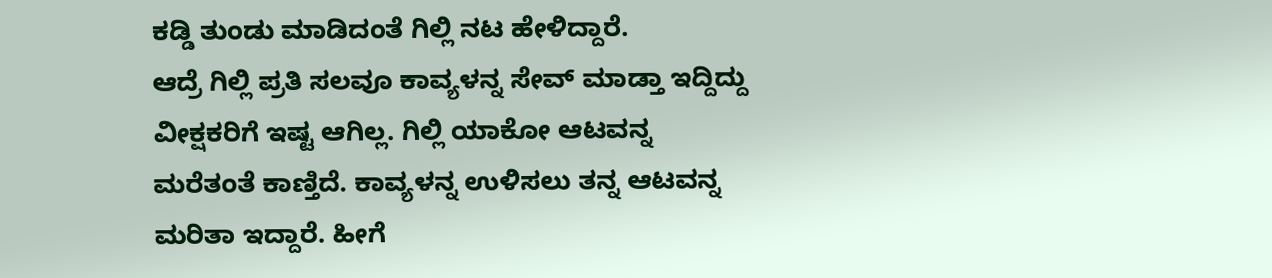ಕಡ್ಡಿ ತುಂಡು ಮಾಡಿದಂತೆ ಗಿಲ್ಲಿ ನಟ ಹೇಳಿದ್ದಾರೆ.
ಆದ್ರೆ ಗಿಲ್ಲಿ ಪ್ರತಿ ಸಲವೂ ಕಾವ್ಯಳನ್ನ ಸೇವ್ ಮಾಡ್ತಾ ಇದ್ದಿದ್ದು ವೀಕ್ಷಕರಿಗೆ ಇಷ್ಟ ಆಗಿಲ್ಲ. ಗಿಲ್ಲಿ ಯಾಕೋ ಆಟವನ್ನ ಮರೆತಂತೆ ಕಾಣ್ತಿದೆ. ಕಾವ್ಯಳನ್ನ ಉಳಿಸಲು ತನ್ನ ಆಟವನ್ನ ಮರಿತಾ ಇದ್ದಾರೆ. ಹೀಗೆ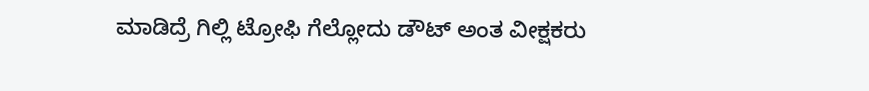ಮಾಡಿದ್ರೆ ಗಿಲ್ಲಿ ಟ್ರೋಫಿ ಗೆಲ್ಲೋದು ಡೌಟ್ ಅಂತ ವೀಕ್ಷಕರು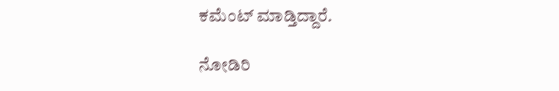ಕಮೆಂಟ್ ಮಾಡ್ತಿದ್ದಾರೆ.

ನೋಡಿರಿ